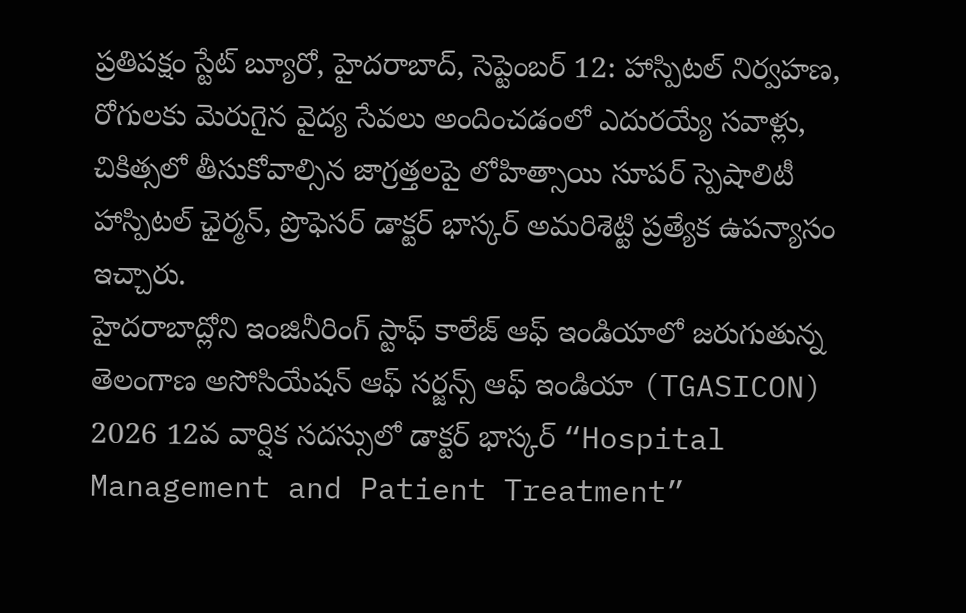ప్రతిపక్షం స్టేట్ బ్యూరో, హైదరాబాద్, సెప్టెంబర్ 12: హాస్పిటల్ నిర్వహణ, రోగులకు మెరుగైన వైద్య సేవలు అందించడంలో ఎదురయ్యే సవాళ్లు, చికిత్సలో తీసుకోవాల్సిన జాగ్రత్తలపై లోహిత్సాయి సూపర్ స్పెషాలిటీ హాస్పిటల్ ఛైర్మన్, ప్రొఫెసర్ డాక్టర్ భాస్కర్ అమరిశెట్టి ప్రత్యేక ఉపన్యాసం ఇచ్చారు.
హైదరాబాద్లోని ఇంజినీరింగ్ స్టాఫ్ కాలేజ్ ఆఫ్ ఇండియాలో జరుగుతున్న తెలంగాణ అసోసియేషన్ ఆఫ్ సర్జన్స్ ఆఫ్ ఇండియా (TGASICON) 2026 12వ వార్షిక సదస్సులో డాక్టర్ భాస్కర్ “Hospital Management and Patient Treatment”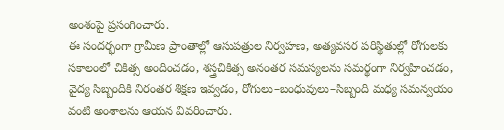అంశంపై ప్రసంగించారు.
ఈ సందర్భంగా గ్రామీణ ప్రాంతాల్లో ఆసుపత్రుల నిర్వహణ, అత్యవసర పరిస్థితుల్లో రోగులకు సకాలంలో చికిత్స అందించడం, శస్త్రచికిత్స అనంతర సమస్యలను సమర్థంగా నిర్వహించడం, వైద్య సిబ్బందికి నిరంతర శిక్షణ ఇవ్వడం, రోగులు–బంధువులు–సిబ్బంది మధ్య సమన్వయం వంటి అంశాలను ఆయన వివరించారు.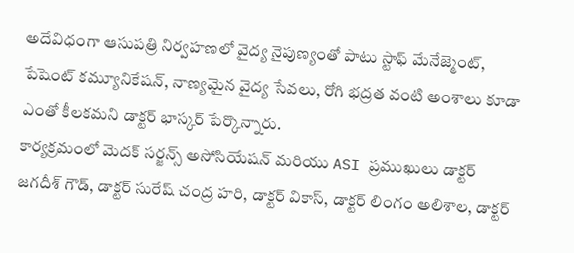అదేవిధంగా ఆసుపత్రి నిర్వహణలో వైద్య నైపుణ్యంతో పాటు స్టాఫ్ మేనేజ్మెంట్, పేషెంట్ కమ్యూనికేషన్, నాణ్యమైన వైద్య సేవలు, రోగి భద్రత వంటి అంశాలు కూడా ఎంతో కీలకమని డాక్టర్ భాస్కర్ పేర్కొన్నారు.
కార్యక్రమంలో మెదక్ సర్జన్స్ అసోసియేషన్ మరియు ASI ప్రముఖులు డాక్టర్ జగదీశ్ గౌడ్, డాక్టర్ సురేష్ చంద్ర హరి, డాక్టర్ వికాస్, డాక్టర్ లింగం అలిశాల, డాక్టర్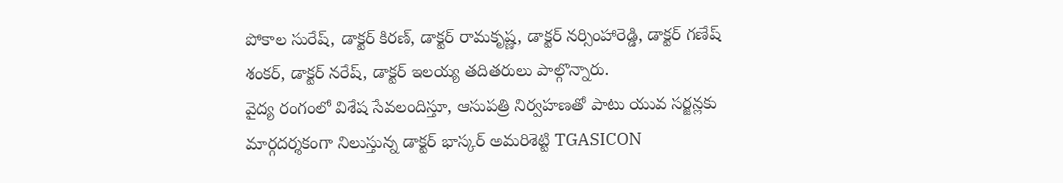పోకాల సురేష్, డాక్టర్ కిరణ్, డాక్టర్ రామకృష్ణ, డాక్టర్ నర్సింహారెడ్డి, డాక్టర్ గణేష్ శంకర్, డాక్టర్ నరేష్, డాక్టర్ ఇలయ్య తదితరులు పాల్గొన్నారు.
వైద్య రంగంలో విశేష సేవలందిస్తూ, ఆసుపత్రి నిర్వహణతో పాటు యువ సర్జన్లకు మార్గదర్శకంగా నిలుస్తున్న డాక్టర్ భాస్కర్ అమరిశెట్టి TGASICON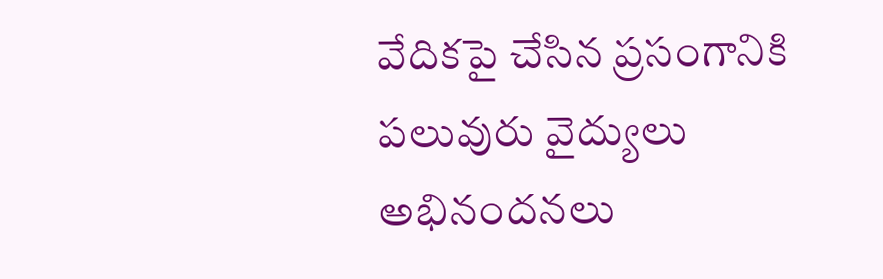వేదికపై చేసిన ప్రసంగానికి పలువురు వైద్యులు అభినందనలు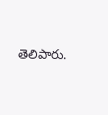తెలిపారు.